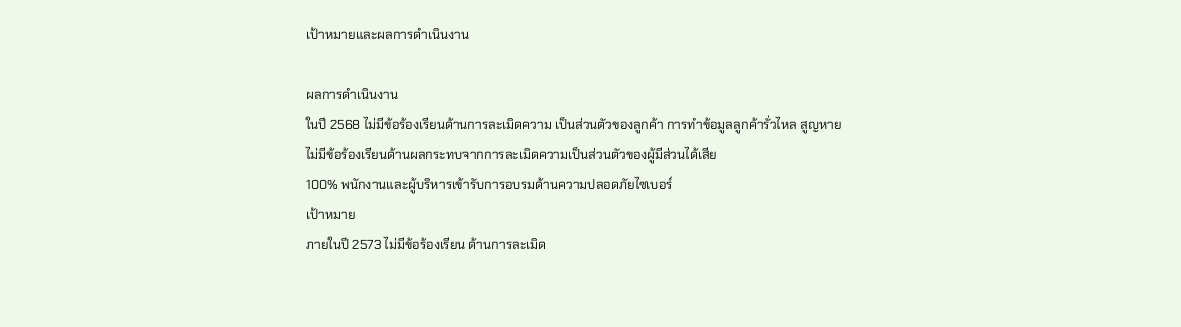เป้าหมายและผลการดำเนินงาน

ผลการดำเนินงาน
ในปี 2568 ไม่มีข้อร้องเรียนด้านการละเมิดความ เป็นส่วนตัวของลูกค้า การทำข้อมูลลูกค้ารั่วไหล สูญหาย
ไม่มีข้อร้องเรียนด้านผลกระทบจากการละเมิดความเป็นส่วนตัวของผู้มีส่วนได้เสีย
100% พนักงานและผู้บริหารเข้ารับการอบรมด้านความปลอดภัยไซเบอร์
เป้าหมาย
ภายในปี 2573 ไม่มีข้อร้องเรียน ด้านการละเมิด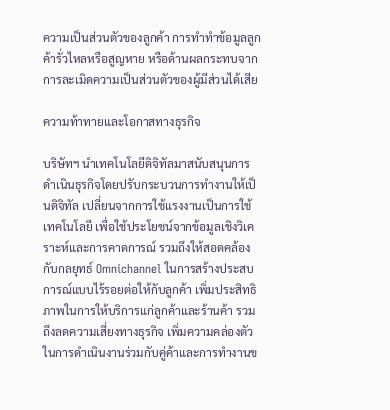ความเป็นส่วนตัวของลูกค้า การทําทำข้อมูลลูกค้ารั่วไหลหรือสูญหาย หรือด้านผลกระทบจากการละเมิดความเป็นส่วนตัวของผู้มีส่วนได้เสีย

ความท้าทายและโอกาสทางธุรกิจ

บริษัทฯ นำเทคโนโลยีดิจิทัลมาสนับสนุนการดำเนินธุรกิจโดยปรับกระบวนการทำงานให้เป็นดิจิทัล เปลี่ยนจากการใช้แรงงานเป็นการใช้เทคโนโลยี เพื่อใช้ประโยชน์จากข้อมูลเชิงวิเคราะห์และการคาดการณ์ รวมถึงให้สอดคล้องกับกลยุทธ์ Omnichannel ในการสร้างประสบการณ์แบบไร้รอยต่อให้กับลูกค้า เพิ่มประสิทธิภาพในการให้บริการแก่ลูกค้าและร้านค้า รวมถึงลดความเสี่ยงทางธุรกิจ เพิ่มความคล่องตัวในการดำเนินงานร่วมกับคู่ค้าและการทำงานข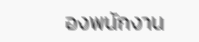องพนักงาน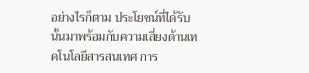อย่างไรก็ตาม ประโยชน์ที่ได้รับนั้นมาพร้อมกับความเสี่ยงด้านเทคโนโลยีสารสนเทศ การ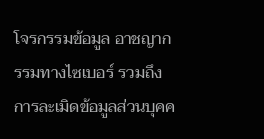โจรกรรมข้อมูล อาชญากรรมทางไซเบอร์ รวมถึงการละเมิดข้อมูลส่วนบุคค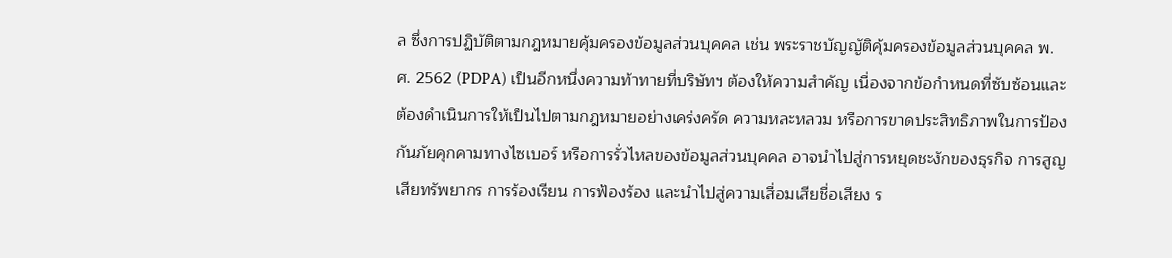ล ซึ่งการปฏิบัติตามกฎหมายคุ้มครองข้อมูลส่วนบุคคล เช่น พระราชบัญญัติคุ้มครองข้อมูลส่วนบุคคล พ.ศ. 2562 (PDPA) เป็นอีกหนึ่งความท้าทายที่บริษัทฯ ต้องให้ความสำคัญ เนื่องจากข้อกำหนดที่ซับซ้อนและต้องดำเนินการให้เป็นไปตามกฎหมายอย่างเคร่งครัด ความหละหลวม หรือการขาดประสิทธิภาพในการป้องกันภัยคุกคามทางไซเบอร์ หรือการรั่วไหลของข้อมูลส่วนบุคคล อาจนำไปสู่การหยุดชะงักของธุรกิจ การสูญเสียทรัพยากร การร้องเรียน การฟ้องร้อง และนำไปสู่ความเสื่อมเสียชื่อเสียง ร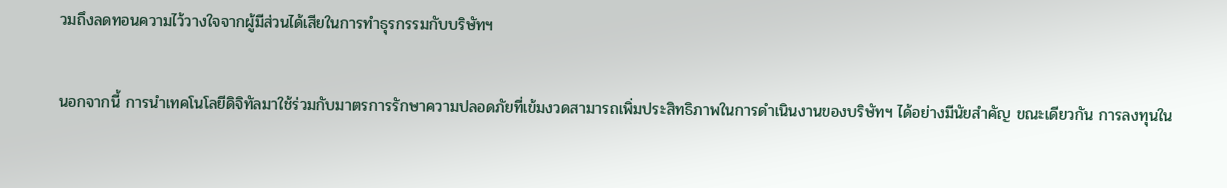วมถึงลดทอนความไว้วางใจจากผู้มีส่วนได้เสียในการทำธุรกรรมกับบริษัทฯ

นอกจากนี้ การนำเทคโนโลยีดิจิทัลมาใช้ร่วมกับมาตรการรักษาความปลอดภัยที่เข้มงวดสามารถเพิ่มประสิทธิภาพในการดำเนินงานของบริษัทฯ ได้อย่างมีนัยสำคัญ ขณะเดียวกัน การลงทุนใน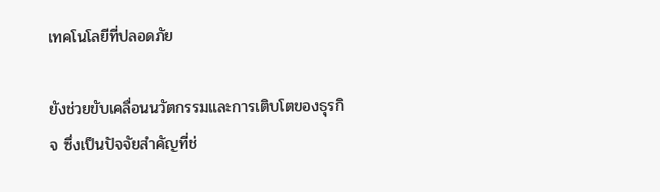เทคโนโลยีที่ปลอดภัย

ยังช่วยขับเคลื่อนนวัตกรรมและการเติบโตของธุรกิจ ซึ่งเป็นปัจจัยสำคัญที่ช่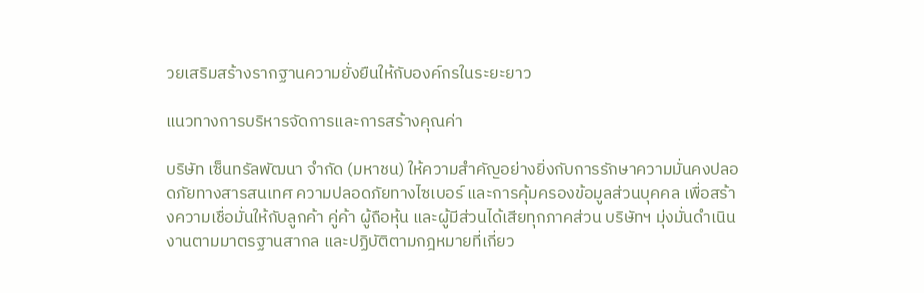วยเสริมสร้างรากฐานความยั่งยืนให้กับองค์กรในระยะยาว

แนวทางการบริหารจัดการและการสร้างคุณค่า

บริษัท เซ็นทรัลพัฒนา จำกัด (มหาชน) ให้ความสำคัญอย่างยิ่งกับการรักษาความมั่นคงปลอดภัยทางสารสนเทศ ความปลอดภัยทางไซเบอร์ และการคุ้มครองข้อมูลส่วนบุคคล เพื่อสร้างความเชื่อมั่นให้กับลูกค้า คู่ค้า ผู้ถือหุ้น และผู้มีส่วนได้เสียทุกภาคส่วน บริษัทฯ มุ่งมั่นดำเนินงานตามมาตรฐานสากล และปฏิบัติตามกฎหมายที่เกี่ยว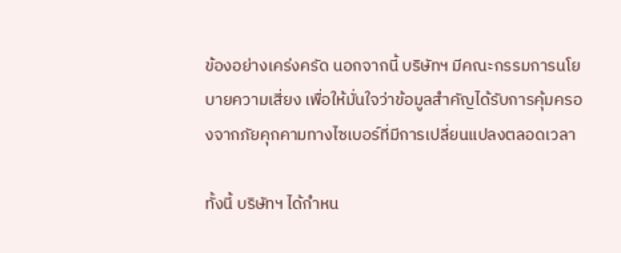ข้องอย่างเคร่งครัด นอกจากนี้ บริษัทฯ มีคณะกรรมการนโยบายความเสี่ยง เพื่อให้มั่นใจว่าข้อมูลสำคัญได้รับการคุ้มครองจากภัยคุกคามทางไซเบอร์ที่มีการเปลี่ยนแปลงตลอดเวลา

ทั้งนี้ บริษัทฯ ได้กำหน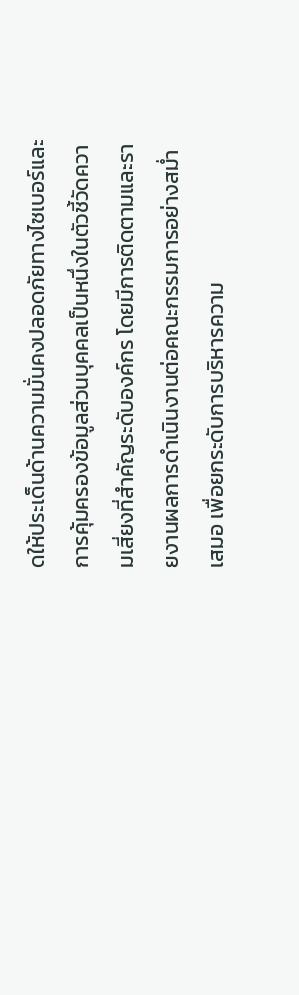ดให้ประเด็นด้านความมั่นคงปลอดภัยทางไซเบอร์และการคุ้มครองข้อมูลส่วนบุคคลเป็นหนึ่งในตัวชี้วัดความเสี่ยงที่สำคัญระดับองค์กร โดยมีการติดตามและรายงานผลการดำเนินงานต่อคณะกรรมการอย่างสม่ำเสมอ เพื่อยกระดับการบริหารความ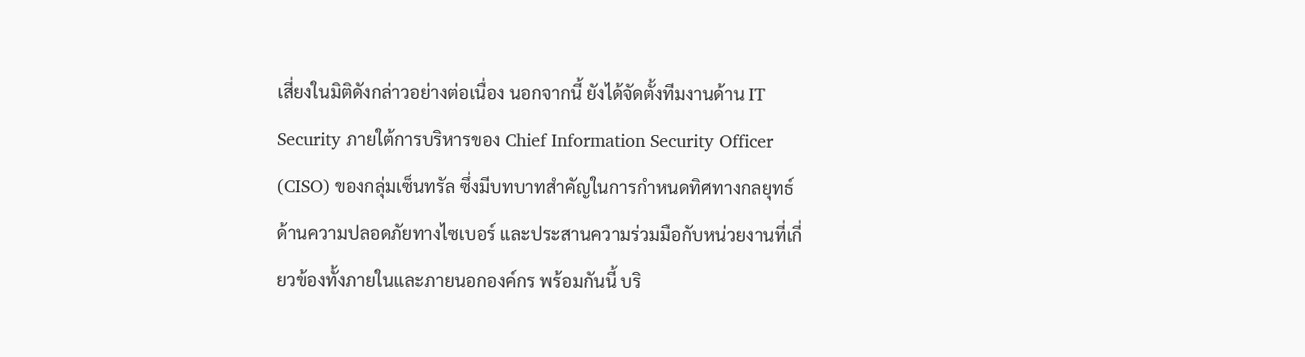เสี่ยงในมิติดังกล่าวอย่างต่อเนื่อง นอกจากนี้ ยังได้จัดตั้งทีมงานด้าน IT Security ภายใต้การบริหารของ Chief Information Security Officer (CISO) ของกลุ่มเซ็นทรัล ซึ่งมีบทบาทสำคัญในการกำหนดทิศทางกลยุทธ์ด้านความปลอดภัยทางไซเบอร์ และประสานความร่วมมือกับหน่วยงานที่เกี่ยวข้องทั้งภายในและภายนอกองค์กร พร้อมกันนี้ บริ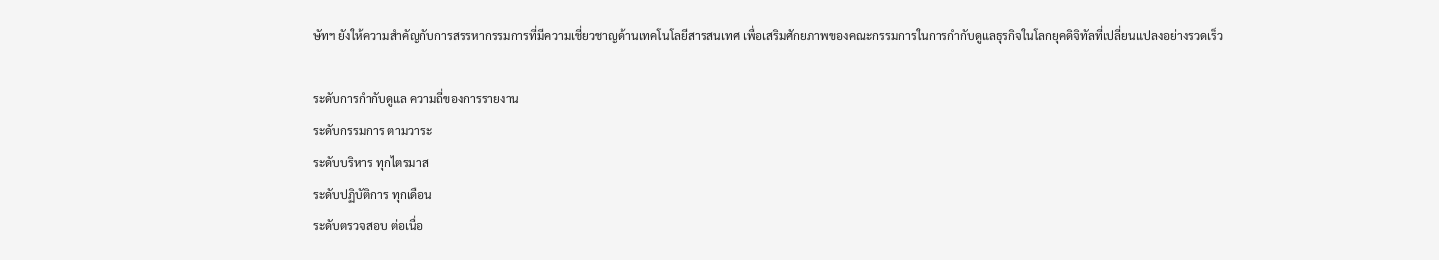ษัทฯ ยังให้ความสำคัญกับการสรรหากรรมการที่มีความเชี่ยวชาญด้านเทคโนโลยีสารสนเทศ เพื่อเสริมศักยภาพของคณะกรรมการในการกำกับดูแลธุรกิจในโลกยุคดิจิทัลที่เปลี่ยนแปลงอย่างรวดเร็ว

ระดับการกำกับดูแล ความถี่ของการรายงาน
ระดับกรรมการ ตามวาระ
ระดับบริหาร ทุกไตรมาส
ระดับปฏิบัติการ ทุกเดือน
ระดับตรวจสอบ ต่อเนื่อ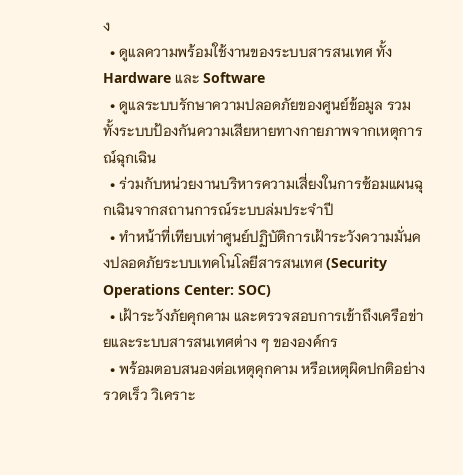ง
  • ดูแลความพร้อมใช้งานของระบบสารสนเทศ ทั้ง Hardware และ Software
  • ดูแลระบบรักษาความปลอดภัยของศูนย์ข้อมูล รวมทั้งระบบป้องกันความเสียหายทางกายภาพจากเหตุการณ์ฉุกเฉิน
  • ร่วมกับหน่วยงานบริหารความเสี่ยงในการซ้อมแผนฉุกเฉินจากสถานการณ์ระบบล่มประจำปี
  • ทำหน้าที่เทียบเท่าศูนย์ปฏิบัติการเฝ้าระวังความมั่นคงปลอดภัยระบบเทคโนโลยีสารสนเทศ (Security Operations Center: SOC)
  • เฝ้าระวังภัยคุกคาม และตรวจสอบการเข้าถึงเครือข่ายและระบบสารสนเทศต่าง ๆ ขององค์กร
  • พร้อมตอบสนองต่อเหตุคุกคาม หรือเหตุผิดปกติอย่างรวดเร็ว วิเคราะ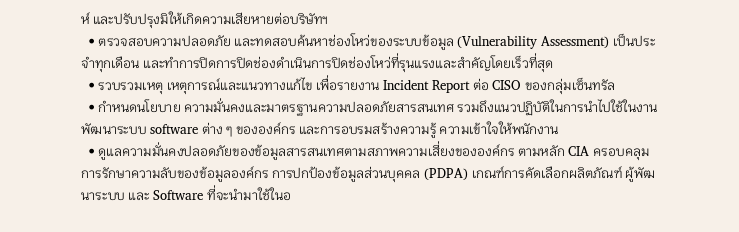ห์ และปรับปรุงมิให้เกิดความเสียหายต่อบริษัทฯ
  • ตรวจสอบความปลอดภัย และทดสอบค้นหาช่องโหว่ของระบบข้อมูล (Vulnerability Assessment) เป็นประจำทุกเดือน และทำการปิดการปิดช่องดำเนินการปิดช่องโหว่ที่รุนแรงและสำคัญโดยเร็วที่สุด
  • รวบรวมเหตุ เหตุการณ์และแนวทางแก้ไข เพื่อรายงาน Incident Report ต่อ CISO ของกลุ่มเซ็นทรัล
  • กำหนดนโยบาย ความมั่นคงและมาตรฐานความปลอดภัยสารสนเทศ รวมถึงแนวปฏิบัติในการนำไปใช้ในงานพัฒนาระบบ software ต่าง ๆ ขององค์กร และการอบรมสร้างความรู้ ความเข้าใจให้พนักงาน
  • ดูแลความมั่นคงปลอดภัยของข้อมูลสารสนเทศตามสภาพความเสี่ยงขององค์กร ตามหลัก CIA ครอบคลุมการรักษาความลับของข้อมูลองค์กร การปกป้องข้อมูลส่วนบุคคล (PDPA) เกณฑ์การคัดเลือกผลิตภัณฑ์ ผู้พัฒนาระบบ และ Software ที่จะนำมาใช้ในอ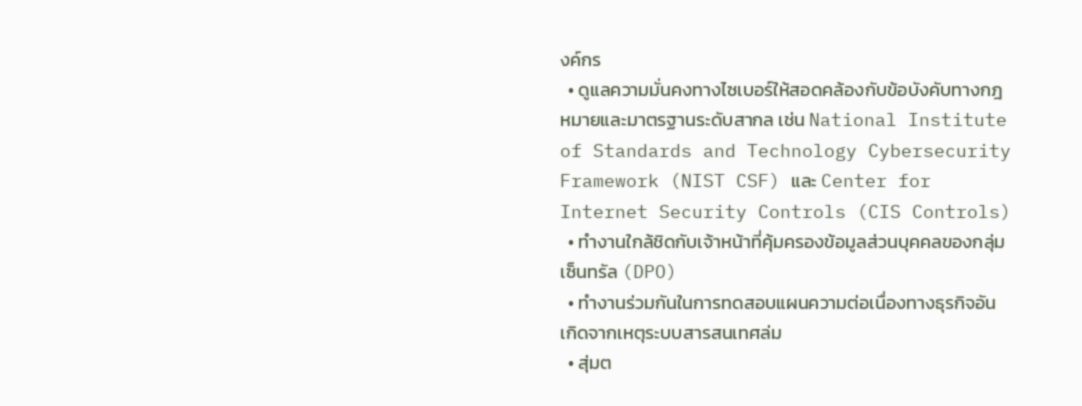งค์กร
  • ดูแลความมั่นคงทางไซเบอร์ให้สอดคล้องกับข้อบังคับทางกฎหมายและมาตรฐานระดับสากล เช่น National Institute of Standards and Technology Cybersecurity Framework (NIST CSF) และ Center for Internet Security Controls (CIS Controls)
  • ทำงานใกล้ชิดกับเจ้าหน้าที่คุ้มครองข้อมูลส่วนบุคคลของกลุ่มเซ็นทรัล (DPO)
  • ทำงานร่วมกันในการทดสอบแผนความต่อเนื่องทางธุรกิจอันเกิดจากเหตุระบบสารสนเทศล่ม
  • สุ่มต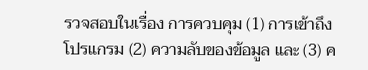รวจสอบในเรื่อง การควบคุม (1) การเข้าถึงโปรแกรม (2) ความลับของข้อมูล และ (3) ค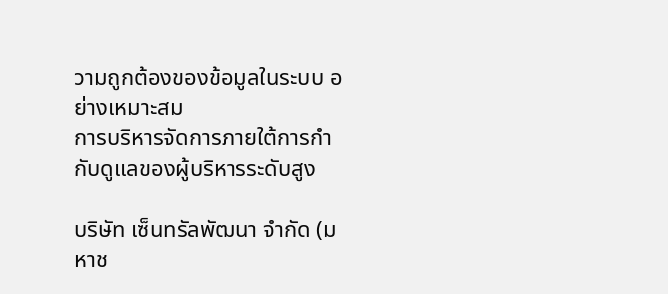วามถูกต้องของข้อมูลในระบบ อย่างเหมาะสม
การบริหารจัดการภายใต้การกำกับดูแลของผู้บริหารระดับสูง

บริษัท เซ็นทรัลพัฒนา จำกัด (มหาช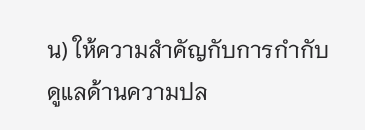น) ให้ความสำคัญกับการกำกับดูแลด้านความปล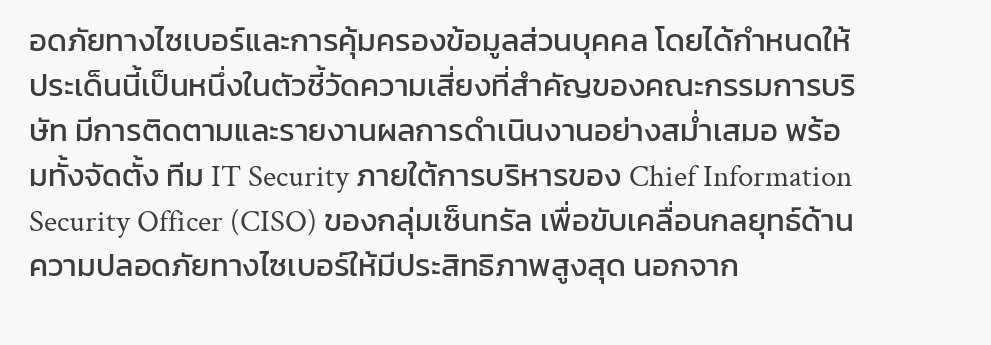อดภัยทางไซเบอร์และการคุ้มครองข้อมูลส่วนบุคคล โดยได้กำหนดให้ ประเด็นนี้เป็นหนึ่งในตัวชี้วัดความเสี่ยงที่สำคัญของคณะกรรมการบริษัท มีการติดตามและรายงานผลการดำเนินงานอย่างสม่ำเสมอ พร้อมทั้งจัดตั้ง ทีม IT Security ภายใต้การบริหารของ Chief Information Security Officer (CISO) ของกลุ่มเซ็นทรัล เพื่อขับเคลื่อนกลยุทธ์ด้านความปลอดภัยทางไซเบอร์ให้มีประสิทธิภาพสูงสุด นอกจาก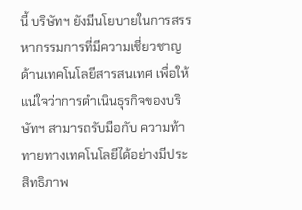นี้ บริษัทฯ ยังมีนโยบายในการสรรหากรรมการที่มีความเชี่ยวชาญด้านเทคโนโลยีสารสนเทศ เพื่อให้แน่ใจว่าการดำเนินธุรกิจของบริษัทฯ สามารถรับมือกับ ความท้าทายทางเทคโนโลยีได้อย่างมีประสิทธิภาพ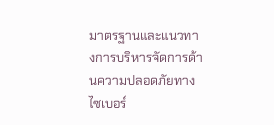มาตรฐานและแนวทางการบริหารจัดการด้านความปลอดภัยทางไซเบอร์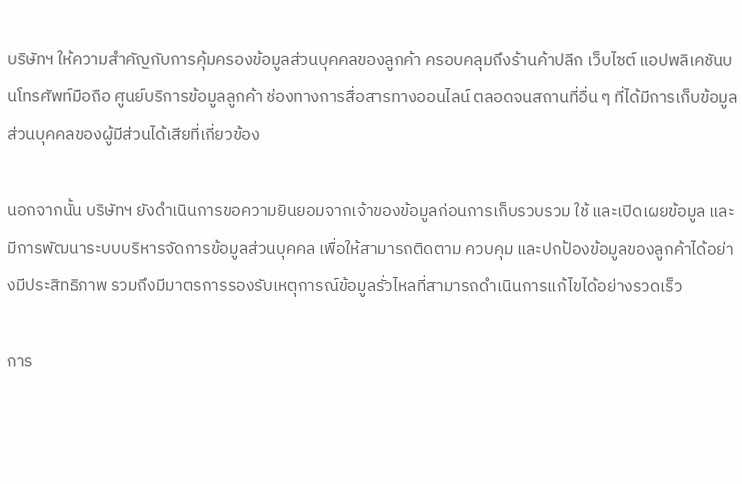บริษัทฯ ให้ความสำคัญกับการคุ้มครองข้อมูลส่วนบุคคลของลูกค้า ครอบคลุมถึงร้านค้าปลีก เว็บไซต์ แอปพลิเคชันบนโทรศัพท์มือถือ ศูนย์บริการข้อมูลลูกค้า ช่องทางการสื่อสารทางออนไลน์ ตลอดจนสถานที่อื่น ๆ ที่ได้มีการเก็บข้อมูลส่วนบุคคลของผู้มีส่วนได้เสียที่เกี่ยวข้อง

นอกจากนั้น บริษัทฯ ยังดำเนินการขอความยินยอมจากเจ้าของข้อมูลก่อนการเก็บรวบรวม ใช้ และเปิดเผยข้อมูล และมีการพัฒนาระบบบริหารจัดการข้อมูลส่วนบุคคล เพื่อให้สามารถติดตาม ควบคุม และปกป้องข้อมูลของลูกค้าได้อย่างมีประสิทธิภาพ รวมถึงมีมาตรการรองรับเหตุการณ์ข้อมูลรั่วไหลที่สามารถดำเนินการแก้ไขได้อย่างรวดเร็ว

การ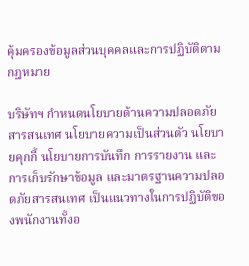คุ้มครองข้อมูลส่วนบุคคลและการปฏิบัติตามกฎหมาย

บริษัทฯ กำหนดนโยบายด้านความปลอดภัยสารสนเทศ นโยบายความเป็นส่วนตัว นโยบายคุกกี้ นโยบายการบันทึก การรายงาน และการเก็บรักษาข้อมูล และมาตรฐานความปลอดภัยสารสนเทศ เป็นแนวทางในการปฏิบัติของพนักงานทั้งอ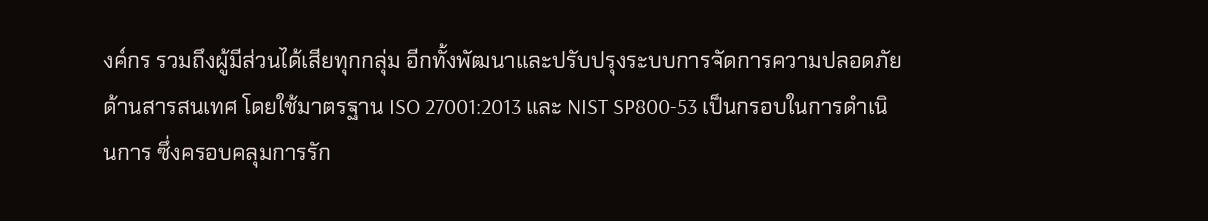งค์กร รวมถึงผู้มีส่วนได้เสียทุกกลุ่ม อีกทั้งพัฒนาและปรับปรุงระบบการจัดการความปลอดภัยด้านสารสนเทศ โดยใช้มาตรฐาน ISO 27001:2013 และ NIST SP800-53 เป็นกรอบในการดำเนินการ ซึ่งครอบคลุมการรัก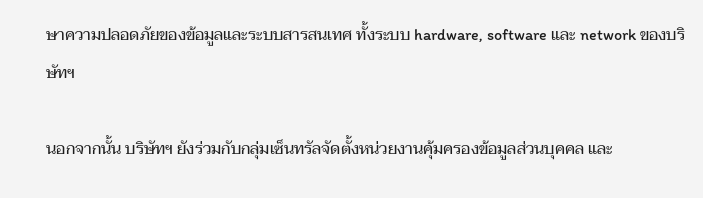ษาความปลอดภัยของข้อมูลและระบบสารสนเทศ ทั้งระบบ hardware, software และ network ของบริษัทฯ

นอกจากนั้น บริษัทฯ ยังร่วมกับกลุ่มเซ็นทรัลจัดตั้งหน่วยงานคุ้มครองข้อมูลส่วนบุคคล และ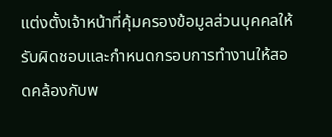แต่งตั้งเจ้าหน้าที่คุ้มครองข้อมูลส่วนบุคคลให้รับผิดชอบและกำหนดกรอบการทำงานให้สอดคล้องกับพ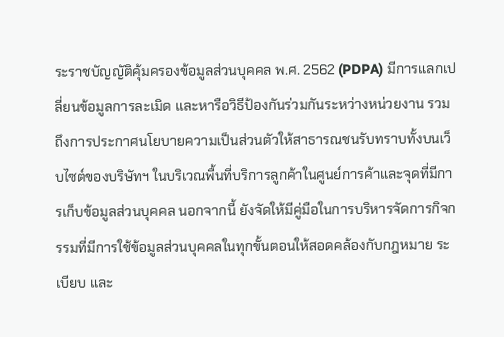ระราชบัญญัติคุ้มครองข้อมูลส่วนบุคคล พ.ศ. 2562 (PDPA) มีการแลกเปลี่ยนข้อมูลการละเมิด และหารือวิธีป้องกันร่วมกันระหว่างหน่วยงาน รวมถึงการประกาศนโยบายความเป็นส่วนตัวให้สาธารณชนรับทราบทั้งบนเว็บไซต์ของบริษัทฯ ในบริเวณพื้นที่บริการลูกค้าในศูนย์การค้าและจุดที่มีการเก็บข้อมูลส่วนบุคคล นอกจากนี้ ยังจัดให้มีคู่มือในการบริหารจัดการกิจกรรมที่มีการใช้ข้อมูลส่วนบุคคลในทุกขั้นตอนให้สอดคล้องกับกฎหมาย ระเบียบ และ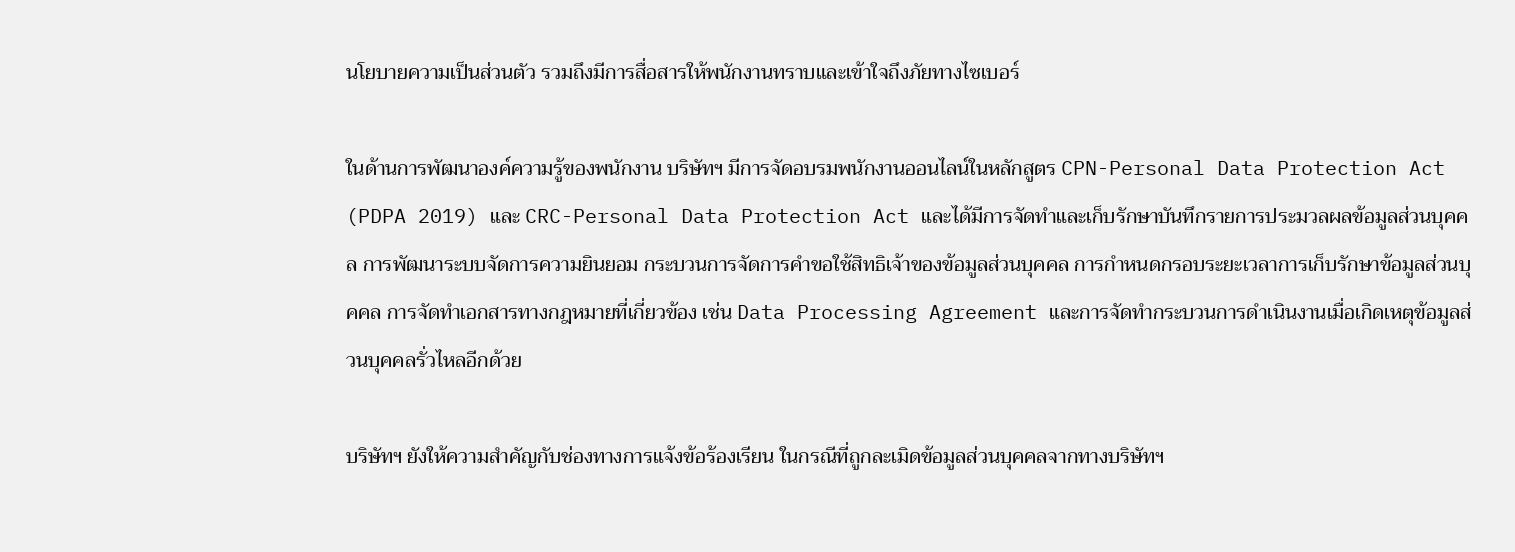นโยบายความเป็นส่วนตัว รวมถึงมีการสื่อสารให้พนักงานทราบและเข้าใจถึงภัยทางไซเบอร์

ในด้านการพัฒนาองค์ความรู้ของพนักงาน บริษัทฯ มีการจัดอบรมพนักงานออนไลน์ในหลักสูตร CPN-Personal Data Protection Act (PDPA 2019) และ CRC-Personal Data Protection Act และได้มีการจัดทำและเก็บรักษาบันทึกรายการประมวลผลข้อมูลส่วนบุคคล การพัฒนาระบบจัดการความยินยอม กระบวนการจัดการคำขอใช้สิทธิเจ้าของข้อมูลส่วนบุคคล การกำหนดกรอบระยะเวลาการเก็บรักษาข้อมูลส่วนบุคคล การจัดทำเอกสารทางกฎหมายที่เกี่ยวข้อง เช่น Data Processing Agreement และการจัดทำกระบวนการดำเนินงานเมื่อเกิดเหตุข้อมูลส่วนบุคคลรั่วไหลอีกด้วย

บริษัทฯ ยังให้ความสำคัญกับช่องทางการแจ้งข้อร้องเรียน ในกรณีที่ถูกละเมิดข้อมูลส่วนบุคคลจากทางบริษัทฯ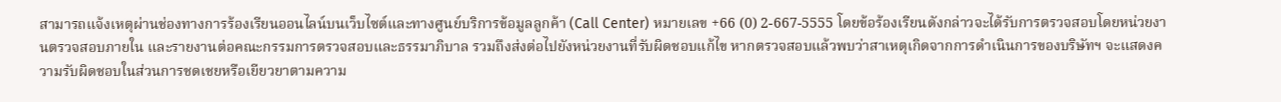สามารถแจ้งเหตุผ่านช่องทางการร้องเรียนออนไลน์บนเว็บไซต์และทางศูนย์บริการข้อมูลลูกค้า (Call Center) หมายเลข +66 (0) 2-667-5555 โดยข้อร้องเรียนดังกล่าวจะได้รับการตรวจสอบโดยหน่วยงานตรวจสอบภายใน และรายงานต่อคณะกรรมการตรวจสอบและธรรมาภิบาล รวมถึงส่งต่อไปยังหน่วยงานที่รับผิดชอบแก้ไข หากตรวจสอบแล้วพบว่าสาเหตุเกิดจากการดำเนินการของบริษัทฯ จะแสดงความรับผิดชอบในส่วนการชดเชยหรือเยียวยาตามความ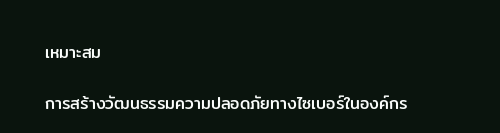เหมาะสม

การสร้างวัฒนธรรมความปลอดภัยทางไซเบอร์ในองค์กร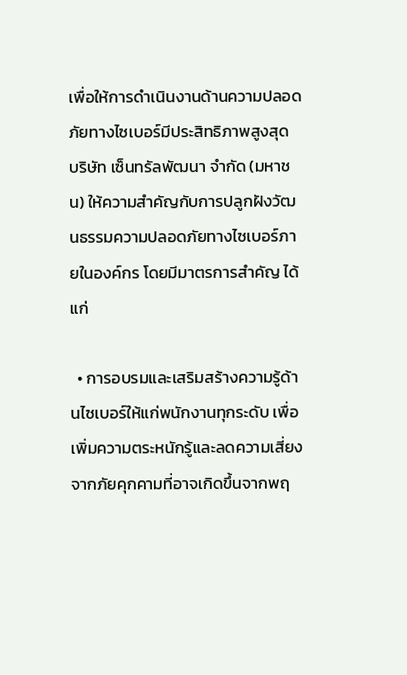เพื่อให้การดำเนินงานด้านความปลอดภัยทางไซเบอร์มีประสิทธิภาพสูงสุด บริษัท เซ็นทรัลพัฒนา จำกัด (มหาชน) ให้ความสำคัญกับการปลูกฝังวัฒนธรรมความปลอดภัยทางไซเบอร์ภายในองค์กร โดยมีมาตรการสำคัญ ได้แก่

  • การอบรมและเสริมสร้างความรู้ด้านไซเบอร์ให้แก่พนักงานทุกระดับ เพื่อเพิ่มความตระหนักรู้และลดความเสี่ยงจากภัยคุกคามที่อาจเกิดขึ้นจากพฤ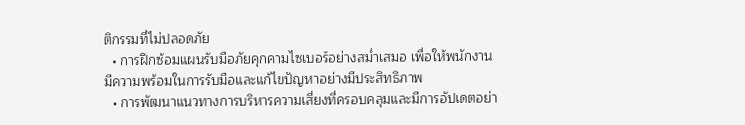ติกรรมที่ไม่ปลอดภัย
  • การฝึกซ้อมแผนรับมือภัยคุกคามไซเบอร์อย่างสม่ำเสมอ เพื่อให้พนักงานมีความพร้อมในการรับมือและแก้ไขปัญหาอย่างมีประสิทธิภาพ
  • การพัฒนาแนวทางการบริหารความเสี่ยงที่ครอบคลุมและมีการอัปเดตอย่า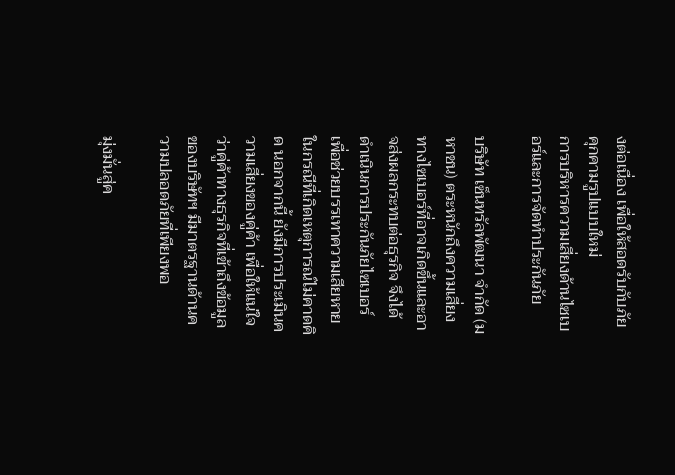งต่อเนื่อง เพื่อให้สอดรับกับภัยคุกคามรูปแบบใหม่
การบริหารความเสี่ยงด้านไซเบอร์และการจัดทำประกันภัย

บริษัท เซ็นทรัลพัฒนา จำกัด (มหาชน) ตระหนักถึงความเสี่ยงทางไซเบอร์ที่อาจเกิดขึ้นและอาจส่งผลกระทบต่อธุรกิจ จึงได้ดำเนินการประกันภัยไซเบอร์ เพื่อช่วยบรรเทาความเสียหายในกรณีที่เกิดเหตุการณ์ไม่คาดคิด นอกจากนี้ ยังมีการประเมินความเสี่ยงของคู่ค้า เพื่อให้แน่ใจว่าคู่ค้าทางธุรกิจที่เข้าถึงข้อมูลของบริษัทฯ มีมาตรฐานด้านความปลอดภัยที่เพียงพอ

มุ่งมั่นสู่ค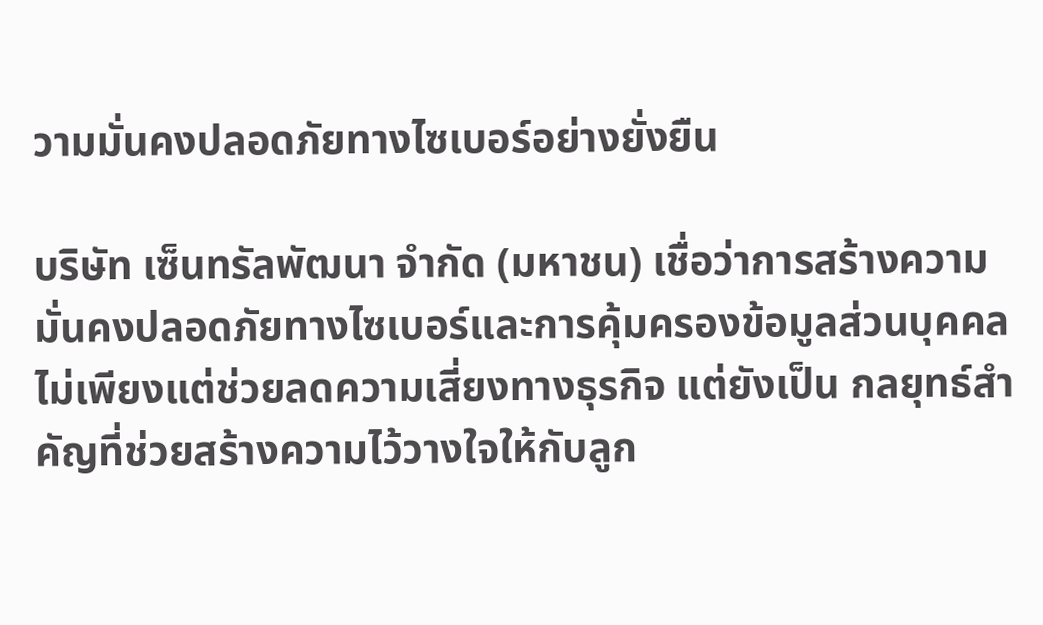วามมั่นคงปลอดภัยทางไซเบอร์อย่างยั่งยืน

บริษัท เซ็นทรัลพัฒนา จำกัด (มหาชน) เชื่อว่าการสร้างความมั่นคงปลอดภัยทางไซเบอร์และการคุ้มครองข้อมูลส่วนบุคคลไม่เพียงแต่ช่วยลดความเสี่ยงทางธุรกิจ แต่ยังเป็น กลยุทธ์สำคัญที่ช่วยสร้างความไว้วางใจให้กับลูก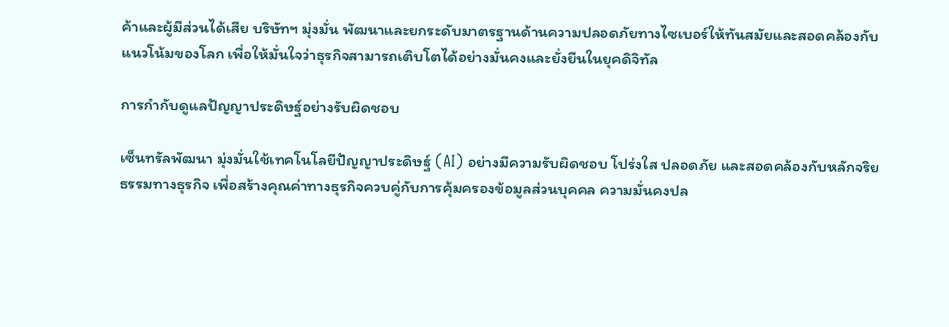ค้าและผู้มีส่วนได้เสีย บริษัทฯ มุ่งมั่น พัฒนาและยกระดับมาตรฐานด้านความปลอดภัยทางไซเบอร์ให้ทันสมัยและสอดคล้องกับแนวโน้มของโลก เพื่อให้มั่นใจว่าธุรกิจสามารถเติบโตได้อย่างมั่นคงและยั่งยืนในยุคดิจิทัล

การกำกับดูแลปัญญาประดิษฐ์อย่างรับผิดชอบ

เซ็นทรัลพัฒนา มุ่งมั่นใช้เทคโนโลยีปัญญาประดิษฐ์ (AI) อย่างมีความรับผิดชอบ โปร่งใส ปลอดภัย และสอดคล้องกับหลักจริยธรรมทางธุรกิจ เพื่อสร้างคุณค่าทางธุรกิจควบคู่กับการคุ้มครองข้อมูลส่วนบุคคล ความมั่นคงปล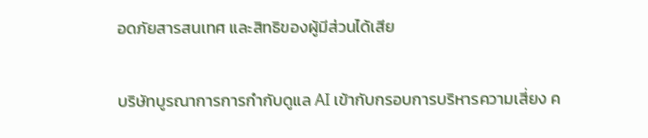อดภัยสารสนเทศ และสิทธิของผู้มีส่วนได้เสีย

บริษัทบูรณาการการกำกับดูแล AI เข้ากับกรอบการบริหารความเสี่ยง ค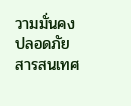วามมั่นคงปลอดภัยสารสนเทศ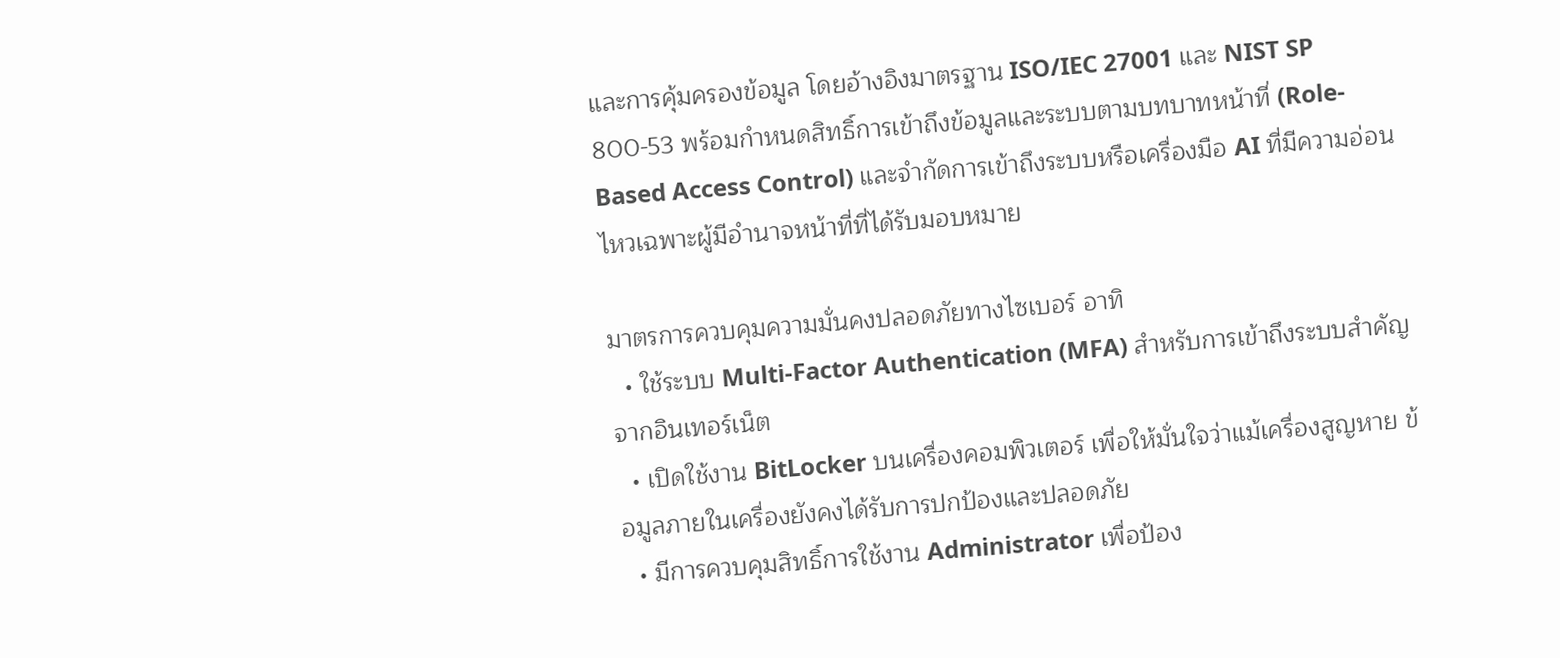และการคุ้มครองข้อมูล โดยอ้างอิงมาตรฐาน ISO/IEC 27001 และ NIST SP 800-53 พร้อมกำหนดสิทธิ์การเข้าถึงข้อมูลและระบบตามบทบาทหน้าที่ (Role-Based Access Control) และจำกัดการเข้าถึงระบบหรือเครื่องมือ AI ที่มีความอ่อนไหวเฉพาะผู้มีอำนาจหน้าที่ที่ได้รับมอบหมาย

มาตรการควบคุมความมั่นคงปลอดภัยทางไซเบอร์ อาทิ
  • ใช้ระบบ Multi-Factor Authentication (MFA) สำหรับการเข้าถึงระบบสำคัญจากอินเทอร์เน็ต
  • เปิดใช้งาน BitLocker บนเครื่องคอมพิวเตอร์ เพื่อให้มั่นใจว่าแม้เครื่องสูญหาย ข้อมูลภายในเครื่องยังคงได้รับการปกป้องและปลอดภัย
  • มีการควบคุมสิทธิ์การใช้งาน Administrator เพื่อป้อง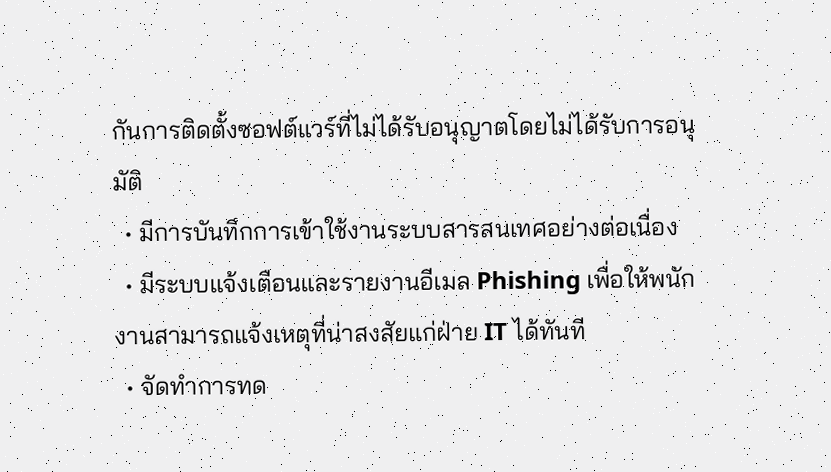กันการติดตั้งซอฟต์แวร์ที่ไม่ได้รับอนุญาตโดยไม่ได้รับการอนุมัติ
  • มีการบันทึกการเข้าใช้งานระบบสารสนเทศอย่างต่อเนื่อง
  • มีระบบแจ้งเตือนและรายงานอีเมล Phishing เพื่อให้พนักงานสามารถแจ้งเหตุที่น่าสงสัยแก่ฝ่าย IT ได้ทันที
  • จัดทำการทด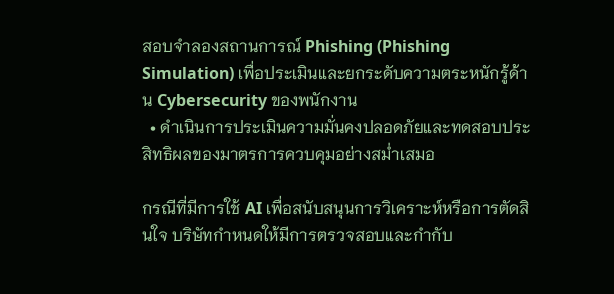สอบจำลองสถานการณ์ Phishing (Phishing Simulation) เพื่อประเมินและยกระดับความตระหนักรู้ด้าน Cybersecurity ของพนักงาน
  • ดำเนินการประเมินความมั่นคงปลอดภัยและทดสอบประสิทธิผลของมาตรการควบคุมอย่างสม่ำเสมอ

กรณีที่มีการใช้ AI เพื่อสนับสนุนการวิเคราะห์หรือการตัดสินใจ บริษัทกำหนดให้มีการตรวจสอบและกำกับ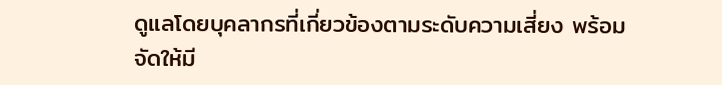ดูแลโดยบุคลากรที่เกี่ยวข้องตามระดับความเสี่ยง พร้อมจัดให้มี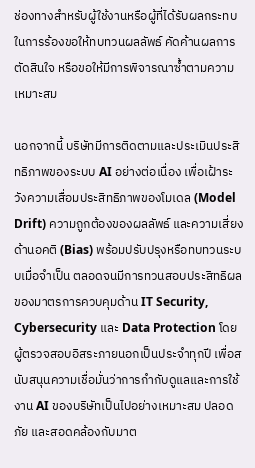ช่องทางสำหรับผู้ใช้งานหรือผู้ที่ได้รับผลกระทบในการร้องขอให้ทบทวนผลลัพธ์ คัดค้านผลการตัดสินใจ หรือขอให้มีการพิจารณาซ้ำตามความเหมาะสม

นอกจากนี้ บริษัทมีการติดตามและประเมินประสิทธิภาพของระบบ AI อย่างต่อเนื่อง เพื่อเฝ้าระวังความเสื่อมประสิทธิภาพของโมเดล (Model Drift) ความถูกต้องของผลลัพธ์ และความเสี่ยงด้านอคติ (Bias) พร้อมปรับปรุงหรือทบทวนระบบเมื่อจำเป็น ตลอดจนมีการทวนสอบประสิทธิผลของมาตรการควบคุมด้าน IT Security, Cybersecurity และ Data Protection โดยผู้ตรวจสอบอิสระภายนอกเป็นประจำทุกปี เพื่อสนับสนุนความเชื่อมั่นว่าการกำกับดูแลและการใช้งาน AI ของบริษัทเป็นไปอย่างเหมาะสม ปลอดภัย และสอดคล้องกับมาต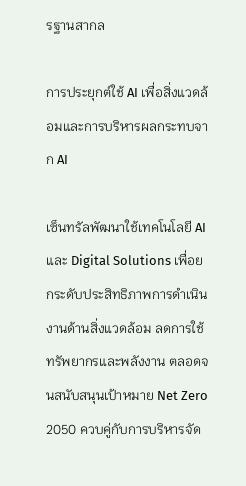รฐานสากล

การประยุกต์ใช้ AI เพื่อสิ่งแวดล้อมและการบริหารผลกระทบจาก AI

เซ็นทรัลพัฒนาใช้เทคโนโลยี AI และ Digital Solutions เพื่อยกระดับประสิทธิภาพการดำเนินงานด้านสิ่งแวดล้อม ลดการใช้ทรัพยากรและพลังงาน ตลอดจนสนับสนุนเป้าหมาย Net Zero 2050 ควบคู่กับการบริหารจัด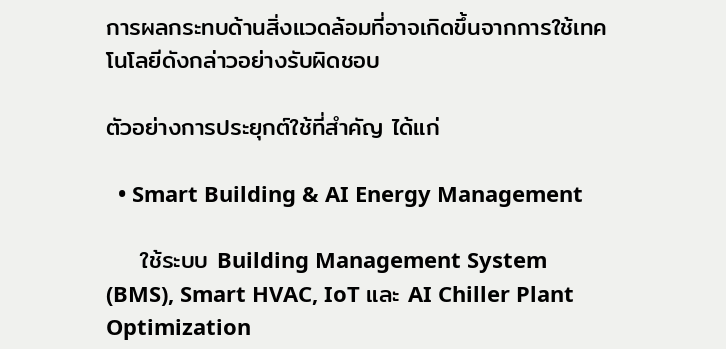การผลกระทบด้านสิ่งแวดล้อมที่อาจเกิดขึ้นจากการใช้เทคโนโลยีดังกล่าวอย่างรับผิดชอบ

ตัวอย่างการประยุกต์ใช้ที่สำคัญ ได้แก่

  • Smart Building & AI Energy Management

    ใช้ระบบ Building Management System (BMS), Smart HVAC, IoT และ AI Chiller Plant Optimization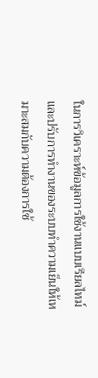ในการวิเคราะห์ข้อมูลการใช้งานแบบเรียลไทม์ และปรับการทำงานของระบบทำความเย็นให้เหมาะสมกับความต้องการใช้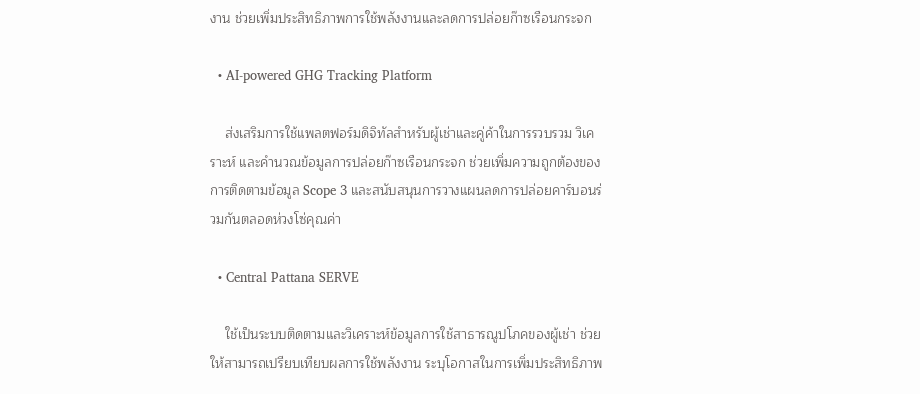งาน ช่วยเพิ่มประสิทธิภาพการใช้พลังงานและลดการปล่อยก๊าซเรือนกระจก

  • AI-powered GHG Tracking Platform

    ส่งเสริมการใช้แพลตฟอร์มดิจิทัลสำหรับผู้เช่าและคู่ค้าในการรวบรวม วิเคราะห์ และคำนวณข้อมูลการปล่อยก๊าซเรือนกระจก ช่วยเพิ่มความถูกต้องของการติดตามข้อมูล Scope 3 และสนับสนุนการวางแผนลดการปล่อยคาร์บอนร่วมกันตลอดห่วงโซ่คุณค่า

  • Central Pattana SERVE

    ใช้เป็นระบบติดตามและวิเคราะห์ข้อมูลการใช้สาธารณูปโภคของผู้เช่า ช่วยให้สามารถเปรียบเทียบผลการใช้พลังงาน ระบุโอกาสในการเพิ่มประสิทธิภาพ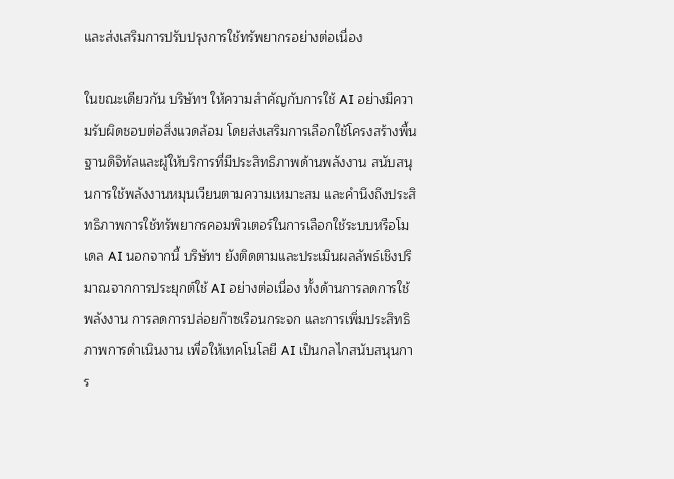และส่งเสริมการปรับปรุงการใช้ทรัพยากรอย่างต่อเนื่อง

ในขณะเดียวกัน บริษัทฯ ให้ความสำคัญกับการใช้ AI อย่างมีความรับผิดชอบต่อสิ่งแวดล้อม โดยส่งเสริมการเลือกใช้โครงสร้างพื้นฐานดิจิทัลและผู้ให้บริการที่มีประสิทธิภาพด้านพลังงาน สนับสนุนการใช้พลังงานหมุนเวียนตามความเหมาะสม และคำนึงถึงประสิทธิภาพการใช้ทรัพยากรคอมพิวเตอร์ในการเลือกใช้ระบบหรือโมเดล AI นอกจากนี้ บริษัทฯ ยังติดตามและประเมินผลลัพธ์เชิงปริมาณจากการประยุกต์ใช้ AI อย่างต่อเนื่อง ทั้งด้านการลดการใช้พลังงาน การลดการปล่อยก๊าซเรือนกระจก และการเพิ่มประสิทธิภาพการดำเนินงาน เพื่อให้เทคโนโลยี AI เป็นกลไกสนับสนุนการ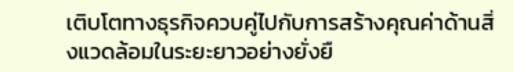เติบโตทางธุรกิจควบคู่ไปกับการสร้างคุณค่าด้านสิ่งแวดล้อมในระยะยาวอย่างยั่งยื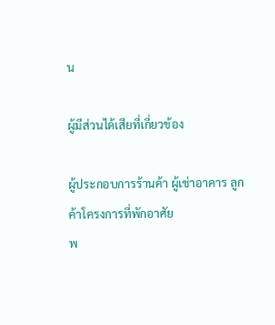น

ผู้มีส่วนได้เสียที่เกี่ยวข้อง

ผู้ประกอบการร้านค้า ผู้เช่าอาคาร ลูกค้าโครงการที่พักอาศัย
พ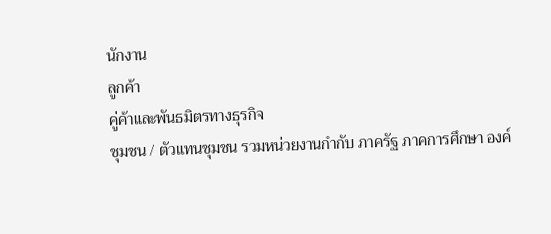นักงาน
ลูกค้า
คู่ค้าและพันธมิตรทางธุรกิจ
ชุมชน / ตัวแทนชุมชน รวมหน่วยงานกำกับ ภาครัฐ ภาคการศึกษา องค์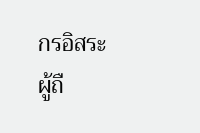กรอิสระ
ผู้ถื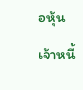อหุ้น
เจ้าหนี้